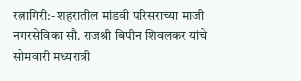रत्नागिरी:- शहरातील मांडवी परिसराच्या माजी नगरसेविका सौ. राजश्री बिपीन शिवलकर यांचे सोमवारी मध्यरात्री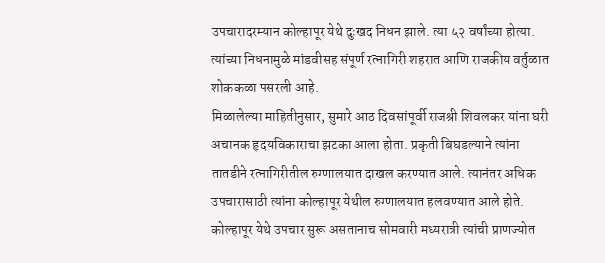उपचारादरम्यान कोल्हापूर येथे दुःखद निधन झाले. त्या ५२ वर्षांच्या होत्या. त्यांच्या निधनामुळे मांडवीसह संपूर्ण रत्नागिरी शहरात आणि राजकीय वर्तुळात शोककळा पसरली आहे.
मिळालेल्या माहितीनुसार, सुमारे आठ दिवसांपूर्वी राजश्री शिवलकर यांना घरी अचानक हृदयविकाराचा झटका आला होता. प्रकृती बिघडल्याने त्यांना तातडीने रत्नागिरीतील रुग्णालयात दाखल करण्यात आले. त्यानंतर अधिक उपचारासाठी त्यांना कोल्हापूर येथील रुग्णालयात हलवण्यात आले होते. कोल्हापूर येथे उपचार सुरू असतानाच सोमवारी मध्यरात्री त्यांची प्राणज्योत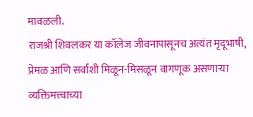मावळली.
राजश्री शिवलकर या कॉलेज जीवनापासूनच अत्यंत मृदूभाषी, प्रेमळ आणि सर्वांशी मिळून-मिसळून वागणूक असणाऱ्या व्यक्तिमत्त्वाच्या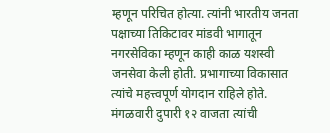म्हणून परिचित होत्या. त्यांनी भारतीय जनता पक्षाच्या तिकिटावर मांडवी भागातून नगरसेविका म्हणून काही काळ यशस्वी जनसेवा केली होती. प्रभागाच्या विकासात त्यांचे महत्त्वपूर्ण योगदान राहिले होते.
मंगळवारी दुपारी १२ वाजता त्यांची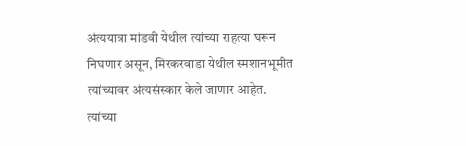अंत्ययात्रा मांडवी येथील त्यांच्या राहत्या घरून निघणार असून, मिरकरवाडा येथील स्मशानभूमीत त्यांच्यावर अंत्यसंस्कार केले जाणार आहेत. त्यांच्या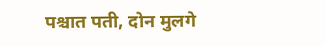पश्चात पती, दोन मुलगे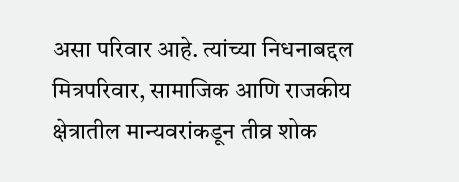असा परिवार आहे. त्यांच्या निधनाबद्दल मित्रपरिवार, सामाजिक आणि राजकीय क्षेत्रातील मान्यवरांकडून तीव्र शोक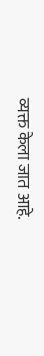व्यक्त केला जात आहे.